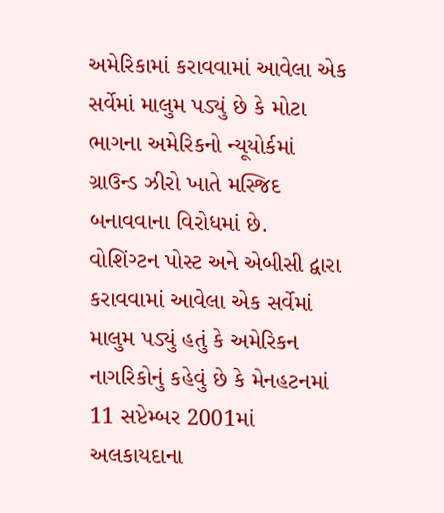અમેરિકામાં કરાવવામાં આવેલા એક સર્વેમાં માલુમ પડ્યું છે કે મોટા ભાગના અમેરિકનો ન્યૂયોર્કમાં ગ્રાઉન્ડ ઝીરો ખાતે મસ્જિદ બનાવવાના વિરોધમાં છે.
વોશિંગ્ટન પોસ્ટ અને એબીસી દ્વારા કરાવવામાં આવેલા એક સર્વેમાં માલુમ પડ્યું હતું કે અમેરિકન નાગરિકોનું કહેવું છે કે મેનહટનમાં 11 સપ્ટેમ્બર 2001માં અલકાયદાના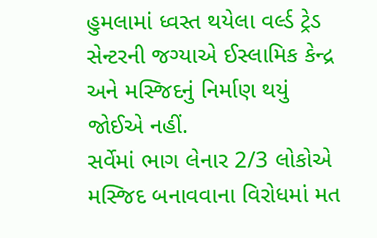હુમલામાં ધ્વસ્ત થયેલા વર્લ્ડ ટ્રેડ સેન્ટરની જગ્યાએ ઈસ્લામિક કેન્દ્ર અને મસ્જિદનું નિર્માણ થયું જોઈએ નહીં.
સર્વેમાં ભાગ લેનાર 2/3 લોકોએ મસ્જિદ બનાવવાના વિરોધમાં મત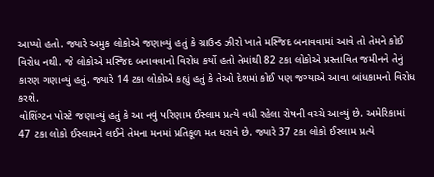આપ્યો હતો. જ્યારે અમુક લોકોએ જણાવ્યું હતું કે ગ્રાઉન્ડ ઝીરો ખાતે મસ્જિદ બનાવવામાં આવે તો તેમને કોઈ વિરોધ નથી. જે લોકોએ મસ્જિદ બનાવવાનો વિરોધ કર્યો હતો તેમાંથી 82 ટકા લોકોએ પ્રસ્તાવિત જમીનને તેનું કારણ ગણાવ્યું હતું. જ્યારે 14 ટકા લોકોએ કહ્યું હતું કે તેઓ દેશમાં કોઈ પણ જગ્યાએ આવા બાંધકામનો વિરોધ કરશે.
વોશિંગ્ટન પોસ્ટે જણાવ્યું હતું કે આ નવું પરિણામ ઈસ્લામ પ્રત્યે વધી રહેલા રોષની વચ્ચે આવ્યું છે. અમેરિકામાં 47 ટકા લોકો ઈસ્લામને લઈને તેમના મનમાં પ્રતિકૂળ મત ધરાવે છે. જ્યારે 37 ટકા લોકો ઈસ્લામ પ્રત્યે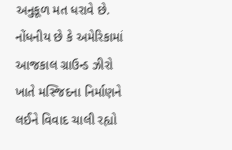અનુકૂળ મત ધરાવે છે.
નોંધનીય છે કે અમેરિકામાં આજકાલ ગ્રાઉન્ડ ઝીરો ખાતે મસ્જિદના નિર્માણને લઈને વિવાદ ચાલી રહ્યો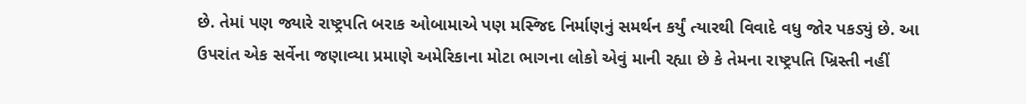છે. તેમાં પણ જ્યારે રાષ્ટ્રપતિ બરાક ઓબામાએ પણ મસ્જિદ નિર્માણનું સમર્થન કર્યું ત્યારથી વિવાદે વધુ જોર પકડ્યું છે. આ ઉપરાંત એક સર્વેના જણાવ્યા પ્રમાણે અમેરિકાના મોટા ભાગના લોકો એવું માની રહ્યા છે કે તેમના રાષ્ટ્રપતિ ખ્રિસ્તી નહીં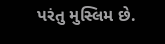પરંતુ મુસ્લિમ છે.